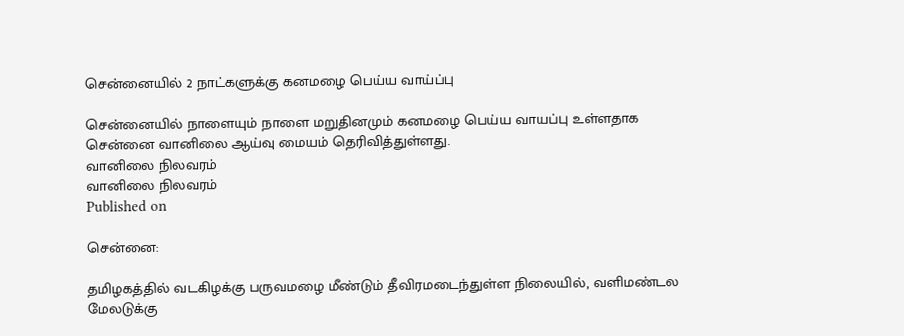சென்னையில் 2 நாட்களுக்கு கனமழை பெய்ய வாய்ப்பு

சென்னையில் நாளையும் நாளை மறுதினமும் கனமழை பெய்ய வாயப்பு உள்ளதாக சென்னை வானிலை ஆய்வு மையம் தெரிவித்துள்ளது.
வானிலை நிலவரம்
வானிலை நிலவரம்
Published on

சென்னை:

தமிழகத்தில் வடகிழக்கு பருவமழை மீண்டும் தீவிரமடைந்துள்ள நிலையில், வளிமண்டல மேலடுக்கு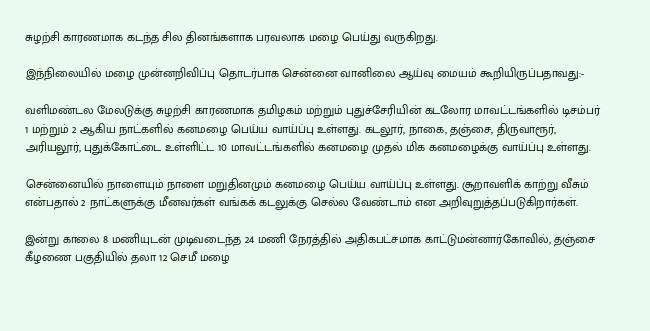சுழற்சி காரணமாக கடந்த சில தினங்களாக பரவலாக மழை பெய்து வருகிறது.

இந்நிலையில் மழை முன்னறிவிப்பு தொடர்பாக சென்னை வானிலை ஆய்வு மையம் கூறியிருப்பதாவது:-

வளிமண்டல மேலடுக்கு சுழற்சி காரணமாக தமிழகம் மற்றும் புதுச்சேரியின் கடலோர மாவட்டங்களில் டிசம்பர் 1 மற்றும் 2 ஆகிய நாட்களில் கனமழை பெய்ய வாய்ப்பு உள்ளது. கடலூர், நாகை, தஞ்சை, திருவாரூர், அரியலூர், புதுக்கோட்டை உள்ளிட்ட 10 மாவட்டங்களில் கனமழை முதல் மிக கனமழைக்கு வாய்ப்பு உள்ளது.

சென்னையில் நாளையும் நாளை மறுதினமும் கனமழை பெய்ய வாய்ப்பு உள்ளது. சூறாவளிக் காற்று வீசும் என்பதால் 2 நாட்களுக்கு மீனவர்கள் வங்கக் கடலுக்கு செல்ல வேண்டாம் என அறிவுறுத்தப்படுகிறார்கள்.

இன்று காலை 8 மணியுடன் முடிவடைந்த 24 மணி நேரத்தில் அதிகபட்சமாக காட்டுமன்னார்கோவில், தஞ்சை கீழணை பகுதியில் தலா 12 செமீ மழை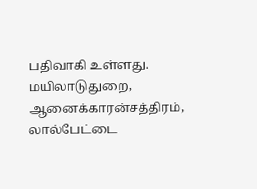பதிவாகி உள்ளது. மயிலாடுதுறை, ஆனைக்காரன்சத்திரம், லால்பேட்டை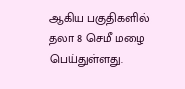ஆகிய பகுதிகளில் தலா 8 செமீ மழை பெய்துள்ளது.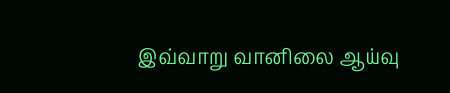இவ்வாறு வானிலை ஆய்வு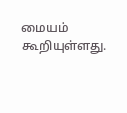மையம் கூறியுள்ளது.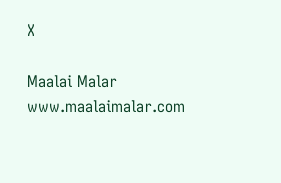X

Maalai Malar
www.maalaimalar.com